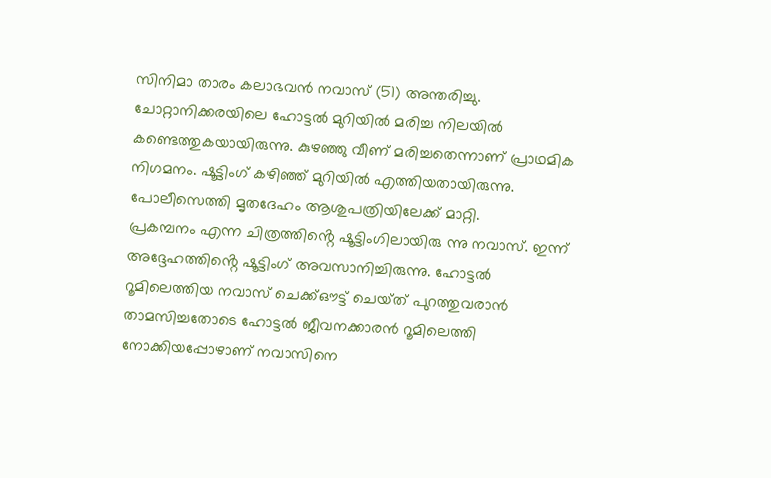സിനിമാ താരം കലാഭവൻ നവാസ് (51) അന്തരിച്ചു. ചോറ്റാനിക്കരയിലെ ഹോട്ടൽ മുറിയിൽ മരിച്ച നിലയിൽ കണ്ടെത്തുകയായിരുന്നു. കുഴഞ്ഞു വീണ് മരിച്ചതെന്നാണ് പ്രാഥമിക നിഗമനം. ഷൂട്ടിംഗ് കഴിഞ്ഞ് മുറിയിൽ എത്തിയതായിരുന്നു. പോലീസെത്തി മൃതദേഹം ആശുപത്രിയിലേക്ക് മാറ്റി.
പ്രകമ്പനം എന്ന ചിത്രത്തിൻ്റെ ഷൂട്ടിംഗിലായിരു ന്നു നവാസ്. ഇന്ന് അദ്ദേഹത്തിൻ്റെ ഷൂട്ടിംഗ് അവസാനിച്ചിരുന്നു. ഹോട്ടൽ റൂമിലെത്തിയ നവാസ് ചെക്ക്ഔട്ട് ചെയ്‌ത്‌ പുറത്തുവരാൻ താമസിച്ചതോടെ ഹോട്ടൽ ജീവനക്കാരൻ റൂമിലെത്തി നോക്കിയപ്പോഴാണ് നവാസിനെ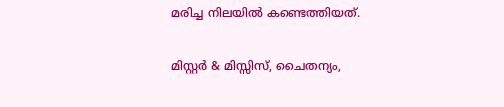മരിച്ച നിലയിൽ കണ്ടെത്തിയത്.

മിസ്റ്റർ & മിസ്സിസ്, ചൈതന്യം,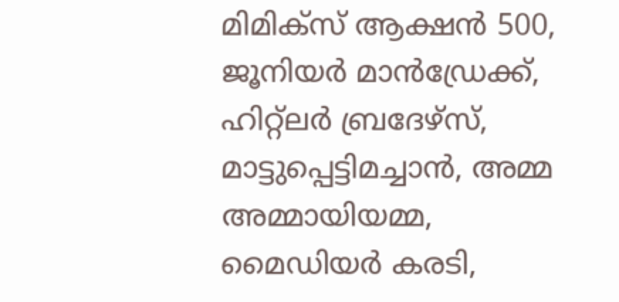മിമിക്‌സ് ആക്ഷൻ 500, ജൂനിയർ മാൻഡ്രേക്ക്, ഹിറ്റ്ലർ ബ്രദേഴ്‌സ്, മാട്ടുപ്പെട്ടിമച്ചാൻ, അമ്മ അമ്മായിയമ്മ, മൈഡിയർ കരടി,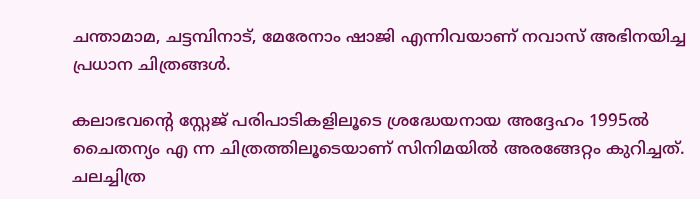ചന്താമാമ, ചട്ടമ്പിനാട്, മേരേനാം ഷാജി എന്നിവയാണ് നവാസ്‌ അഭിനയിച്ച പ്രധാന ചിത്രങ്ങൾ.

കലാഭവൻ്റെ സ്റ്റേജ് പരിപാടികളിലൂടെ ശ്രദ്ധേയനായ അദ്ദേഹം 1995ൽ ചൈതന്യം എ ന്ന ചിത്രത്തിലൂടെയാണ് സിനിമയിൽ അരങ്ങേറ്റം കുറിച്ചത്. ചലച്ചിത്ര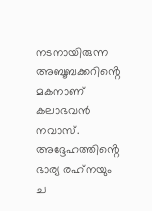നടനായിരുന്ന അബൂബക്കറിൻ്റെ മകനാണ് കലാഭവൻ നവാസ്. അദ്ദേഹത്തിൻ്റെ ഭാര്യ രഹ്‌നയും ച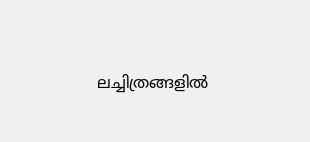ലച്ചിത്രങ്ങളിൽ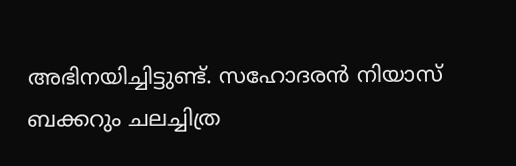അഭിനയിച്ചിട്ടുണ്ട്. സഹോദരൻ നിയാസ് ബക്കറും ചലച്ചിത്ര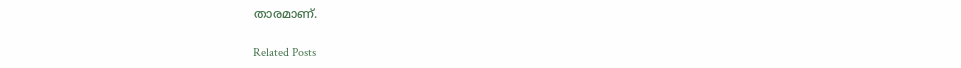താരമാണ്.

Related Posts